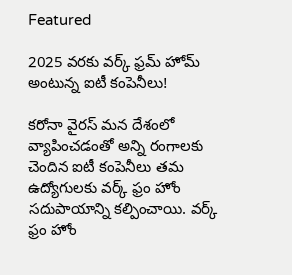Featured

2025 వరకు వర్క్ ఫ్రమ్ హోమ్ అంటున్న ఐటీ కంపెనీలు!

కరోనా వైరస్ మన దేశంలో వ్యాపించడంతో అన్ని రంగాలకు చెందిన ఐటీ కంపెనీలు తమ ఉద్యోగులకు వర్క్ ఫ్రం హోం సదుపాయాన్ని కల్పించాయి. వర్క్ ఫ్రం హోం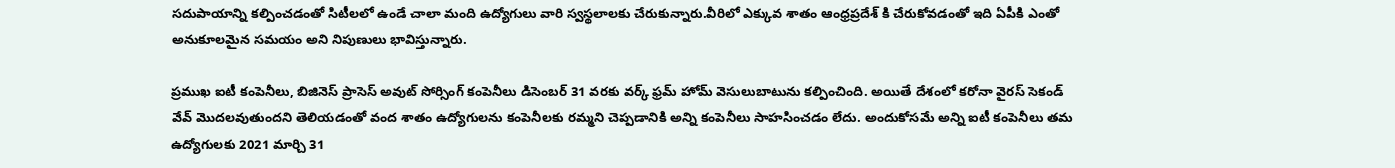సదుపాయాన్ని కల్పించడంతో సిటీలలో ఉండే చాలా మంది ఉద్యోగులు వారి స్వస్థలాలకు చేరుకున్నారు.వీరిలో ఎక్కువ శాతం ఆంధ్రప్రదేశ్ కి చేరుకోవడంతో ఇది ఏపీకి ఎంతో అనుకూలమైన సమయం అని నిపుణులు భావిస్తున్నారు.

ప్రముఖ ఐటీ కంపెనీలు, బిజినెస్ ప్రాసెస్ అవుట్ సోర్సింగ్ కంపెనీలు డిసెంబర్ 31 వరకు వర్క్ ఫ్రమ్ హోమ్ వెసులుబాటును కల్పించింది. అయితే దేశంలో కరోనా వైరస్ సెకండ్ వేవ్ మొదలవుతుందని తెలియడంతో వంద శాతం ఉద్యోగులను కంపెనీలకు రమ్మని చెప్పడానికి అన్ని కంపెనీలు సాహసించడం లేదు. అందుకోసమే అన్ని ఐటీ కంపెనీలు తమ ఉద్యోగులకు 2021 మార్చి 31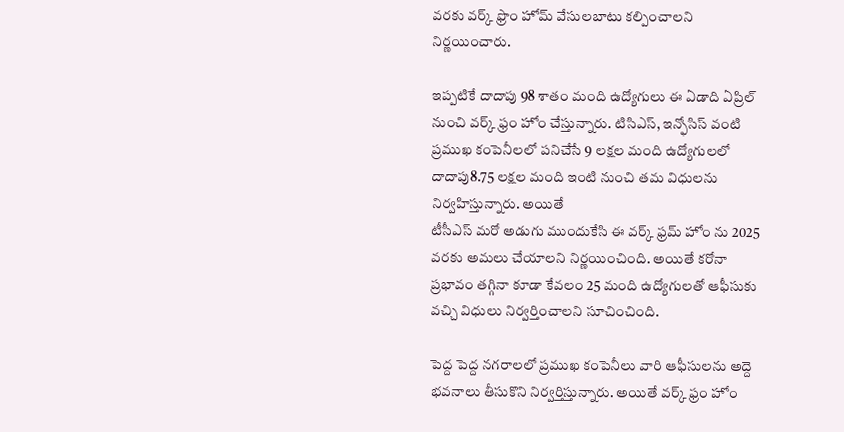వరకు వర్క్ ఫ్రొం హోమ్ వేసులబాటు కల్పించాలని నిర్ణయించారు.

ఇప్పటికే దాదాపు 98 శాతం మంది ఉద్యోగులు ఈ ఏడాది ఏప్రిల్ నుంచి వర్క్ ఫ్రం హోం చేస్తున్నారు. టిసిఎస్, ఇన్ఫోసిస్ వంటి ప్రముఖ కంపెనీలలో పనిచేసే 9 లక్షల మంది ఉద్యోగులలో దాదాపు8.75 లక్షల మంది ఇంటి నుంచి తమ విధులను నిర్వహిస్తున్నారు. అయితే
టీసీఎస్‌ మరో అడుగు ముందుకేసి ఈ వర్క్ ఫ్రమ్ హోం ను 2025 వరకు అమలు చేయాలని నిర్ణయించింది. అయితే కరోనా ప్రభావం తగ్గినా కూడా కేవలం 25 మంది ఉద్యోగులతో ఆఫీసుకు వచ్చి విధులు నిర్వర్తించాలని సూచించింది.

పెద్ద పెద్ద నగరాలలో ప్రముఖ కంపెనీలు వారి ఆఫీసులను అద్దె భవనాలు తీసుకొని నిర్వర్తిస్తున్నారు. అయితే వర్క్ ఫ్రం హోం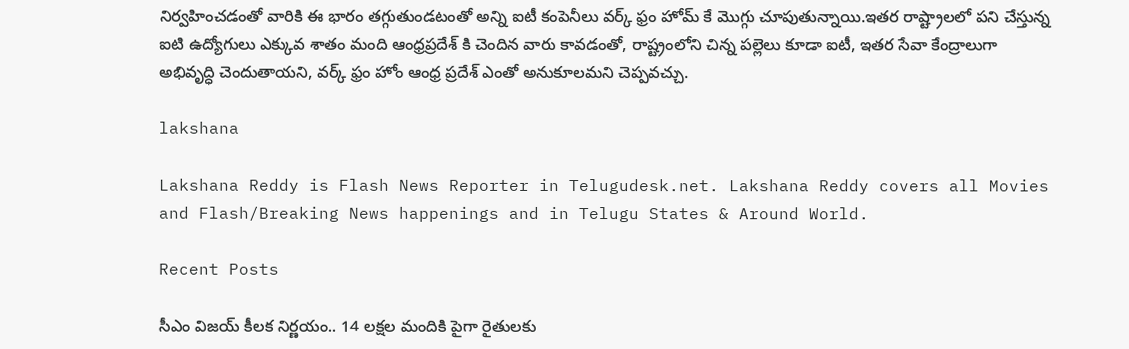నిర్వహించడంతో వారికి ఈ భారం తగ్గుతుండటంతో అన్ని ఐటీ కంపెనీలు వర్క్ ఫ్రం హోమ్ కే మొగ్గు చూపుతున్నాయి.ఇతర రాష్ట్రాలలో పని చేస్తున్న ఐటి ఉద్యోగులు ఎక్కువ శాతం మంది ఆంధ్రప్రదేశ్ కి చెందిన వారు కావడంతో, రాష్ట్రంలోని చిన్న పల్లెలు కూడా ఐటీ, ఇతర సేవా కేంద్రాలుగా అభివృద్ధి చెందుతాయని, వర్క్ ఫ్రం హోం ఆంధ్ర ప్రదేశ్ ఎంతో అనుకూలమని చెప్పవచ్చు.

lakshana

Lakshana Reddy is Flash News Reporter in Telugudesk.net. Lakshana Reddy covers all Movies and Flash/Breaking News happenings and in Telugu States & Around World.

Recent Posts

సీఎం విజయ్ కీలక నిర్ణయం.. 14 లక్షల మందికి పైగా రైతులకు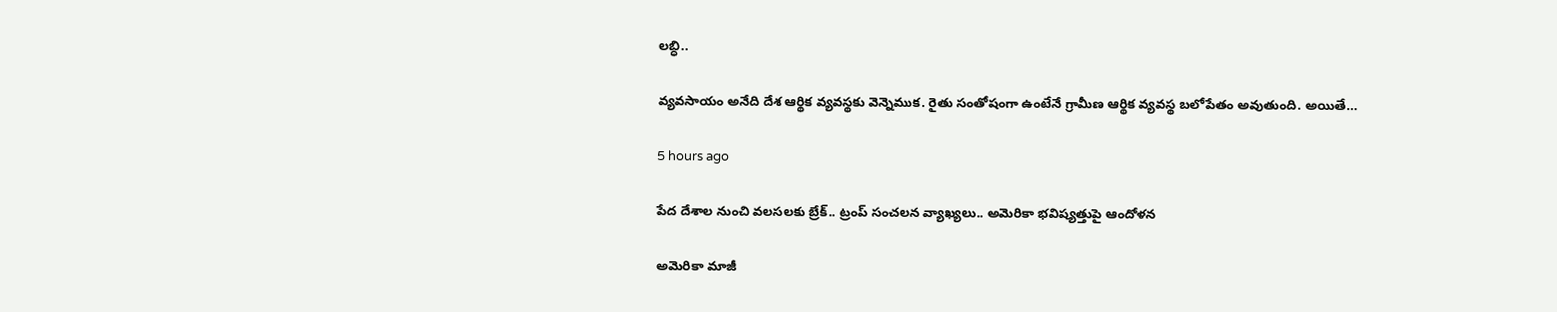లబ్ధి..

వ్యవసాయం అనేది దేశ ఆర్థిక వ్యవస్థకు వెన్నెముక. రైతు సంతోషంగా ఉంటేనే గ్రామీణ ఆర్థిక వ్యవస్థ బలోపేతం అవుతుంది. అయితే…

5 hours ago

పేద దేశాల నుంచి వలసలకు బ్రేక్.. ట్రంప్ సంచలన వ్యాఖ్యలు.. అమెరికా భవిష్యత్తుపై ఆందోళన

అమెరికా మాజీ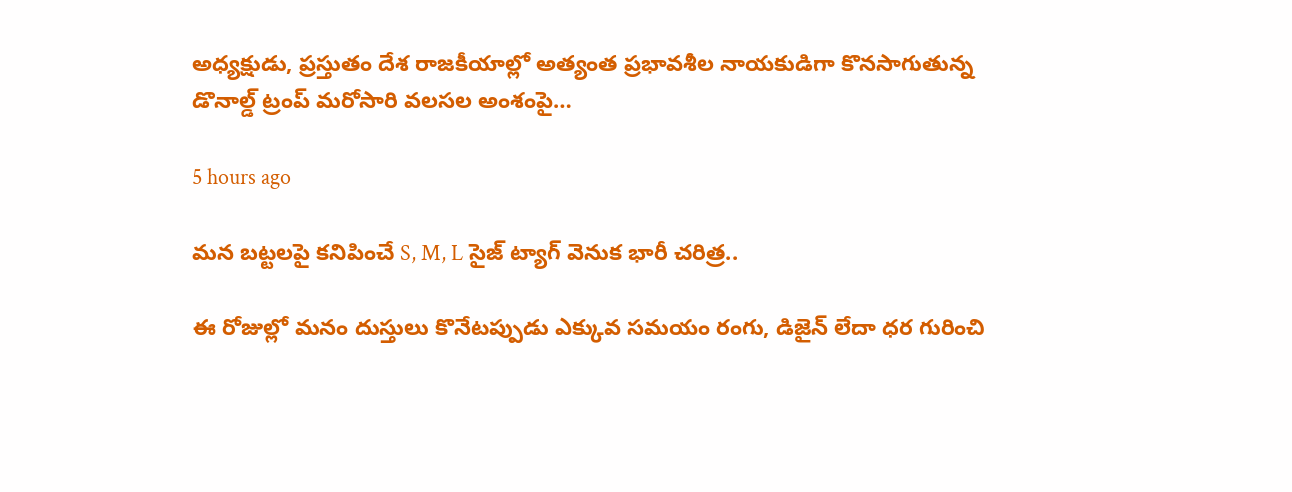అధ్యక్షుడు, ప్రస్తుతం దేశ రాజకీయాల్లో అత్యంత ప్రభావశీల నాయకుడిగా కొనసాగుతున్న డొనాల్డ్ ట్రంప్ మరోసారి వలసల అంశంపై…

5 hours ago

మన బట్టలపై కనిపించే S, M, L సైజ్ ట్యాగ్ వెనుక భారీ చరిత్ర..

ఈ రోజుల్లో మనం దుస్తులు కొనేటప్పుడు ఎక్కువ సమయం రంగు, డిజైన్ లేదా ధర గురించి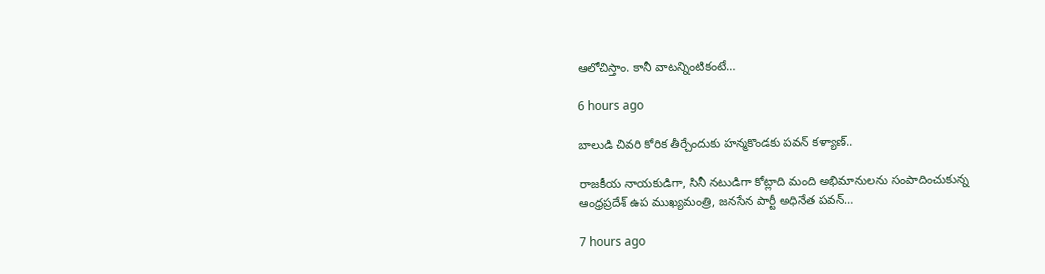ఆలోచిస్తాం. కానీ వాటన్నింటికంటే…

6 hours ago

బాలుడి చివరి కోరిక తీర్చేందుకు హన్మకొండకు పవన్ కళ్యాణ్..

రాజకీయ నాయకుడిగా, సినీ నటుడిగా కోట్లాది మంది అభిమానులను సంపాదించుకున్న ఆంధ్రప్రదేశ్ ఉప ముఖ్యమంత్రి, జనసేన పార్టీ అధినేత పవన్…

7 hours ago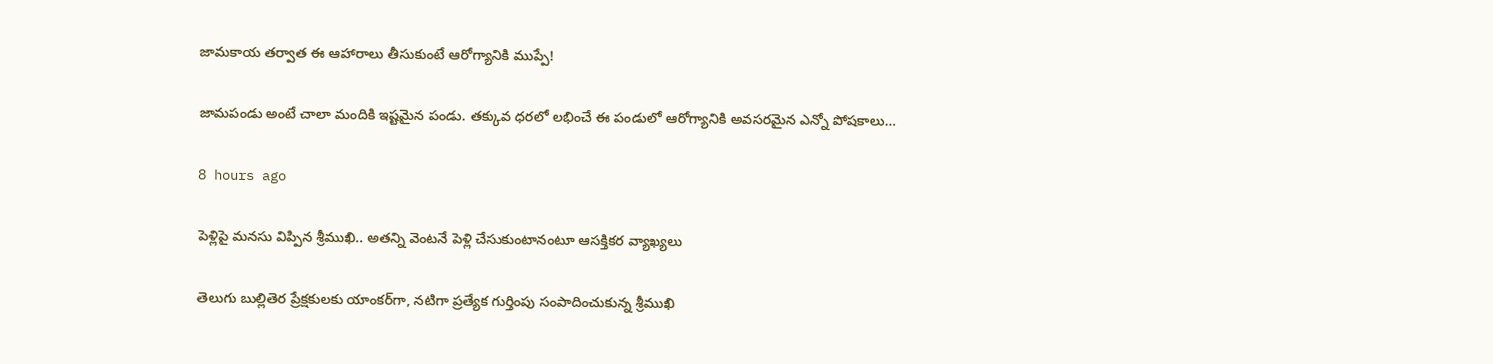జామకాయ తర్వాత ఈ ఆహారాలు తీసుకుంటే ఆరోగ్యానికి ముప్పే!

జామపండు అంటే చాలా మందికి ఇష్టమైన పండు. తక్కువ ధరలో లభించే ఈ పండులో ఆరోగ్యానికి అవసరమైన ఎన్నో పోషకాలు…

8 hours ago

పెళ్లిపై మనసు విప్పిన శ్రీముఖి.. అతన్ని వెంటనే పెళ్లి చేసుకుంటానంటూ ఆసక్తికర వ్యాఖ్యలు

తెలుగు బుల్లితెర ప్రేక్షకులకు యాంకర్‌గా, నటిగా ప్రత్యేక గుర్తింపు సంపాదించుకున్న శ్రీముఖి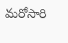మరోసారి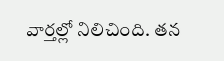వార్తల్లో నిలిచింది. తన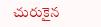చురుకైన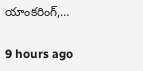యాంకరింగ్,…

9 hours ago